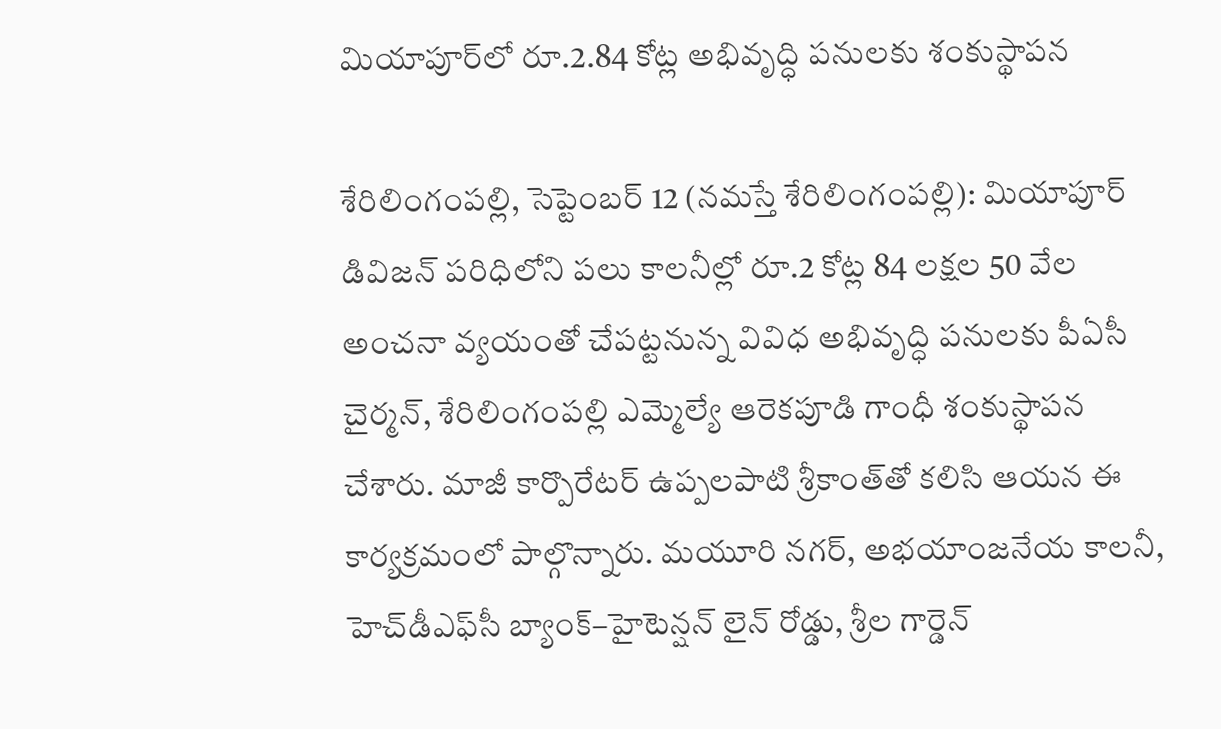మియాపూర్‌లో రూ.2.84 కోట్ల అభివృద్ధి పనులకు శంకుస్థాపన

శేరిలింగంప‌ల్లి, సెప్టెంబ‌ర్ 12 (న‌మస్తే శేరిలింగంప‌ల్లి): మియాపూర్ డివిజన్ పరిధిలోని పలు కాలనీల్లో రూ.2 కోట్ల 84 లక్షల 50 వేల అంచనా వ్యయంతో చేపట్టనున్న వివిధ అభివృద్ధి పనులకు పీఏసీ చైర్మన్, శేరిలింగంపల్లి ఎమ్మెల్యే ఆరెకపూడి గాంధీ శంకుస్థాపన చేశారు. మాజీ కార్పొరేటర్ ఉప్పలపాటి శ్రీకాంత్‌తో కలిసి ఆయన ఈ కార్యక్రమంలో పాల్గొన్నారు. మయూరి నగర్, అభయాంజనేయ కాలనీ, హెచ్‌డీఎఫ్‌సీ బ్యాంక్–హైటెన్షన్ లైన్ రోడ్డు, శ్రీల గార్డెన్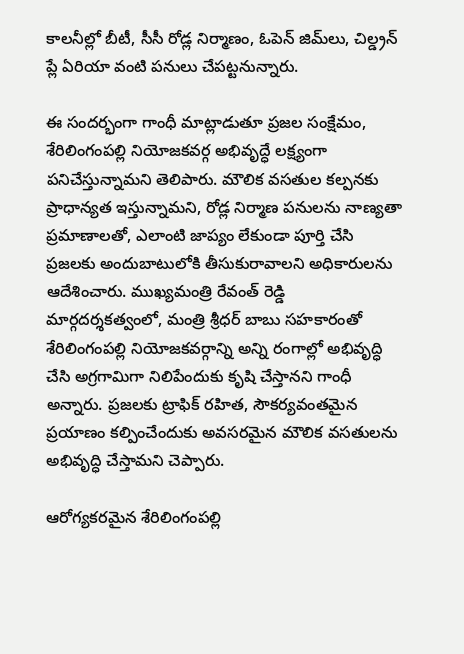కాలనీల్లో బీటీ, సీసీ రోడ్ల నిర్మాణం, ఓపెన్ జిమ్‌లు, చిల్డ్రన్ ప్లే ఏరియా వంటి పనులు చేపట్టనున్నారు.

ఈ సందర్భంగా గాంధీ మాట్లాడుతూ ప్రజల సంక్షేమం, శేరిలింగంపల్లి నియోజకవర్గ అభివృద్ధే లక్ష్యంగా పనిచేస్తున్నామని తెలిపారు. మౌలిక వసతుల కల్పనకు ప్రాధాన్యత ఇస్తున్నామని, రోడ్ల నిర్మాణ పనులను నాణ్యతా ప్రమాణాలతో, ఎలాంటి జాప్యం లేకుండా పూర్తి చేసి ప్రజలకు అందుబాటులోకి తీసుకురావాలని అధికారులను ఆదేశించారు. ముఖ్యమంత్రి రేవంత్ రెడ్డి మార్గదర్శకత్వంలో, మంత్రి శ్రీధర్ బాబు సహకారంతో శేరిలింగంపల్లి నియోజకవర్గాన్ని అన్ని రంగాల్లో అభివృద్ధి చేసి అగ్రగామిగా నిలిపేందుకు కృషి చేస్తానని గాంధీ అన్నారు. ప్రజలకు ట్రాఫిక్ రహిత, సౌకర్యవంతమైన ప్రయాణం కల్పించేందుకు అవసరమైన మౌలిక వసతులను అభివృద్ధి చేస్తామని చెప్పారు.

ఆరోగ్యకరమైన శేరిలింగంపల్లి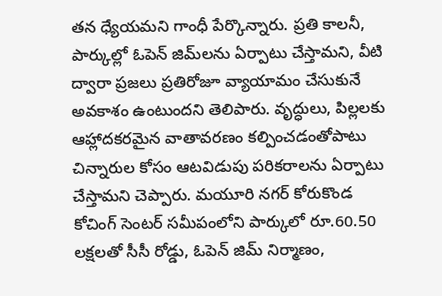తన ధ్యేయమని గాంధీ పేర్కొన్నారు. ప్రతి కాలనీ, పార్కుల్లో ఓపెన్ జిమ్‌లను ఏర్పాటు చేస్తామని, వీటి ద్వారా ప్రజలు ప్రతిరోజూ వ్యాయామం చేసుకునే అవకాశం ఉంటుందని తెలిపారు. వృద్ధులు, పిల్లలకు ఆహ్లాదకరమైన వాతావరణం కల్పించడంతోపాటు చిన్నారుల కోసం ఆటవిడుపు పరికరాలను ఏర్పాటు చేస్తామని చెప్పారు. మయూరి నగర్ కోరుకొండ కోచింగ్ సెంటర్ సమీపంలోని పార్కులో రూ.60.50 లక్షలతో సీసీ రోడ్డు, ఓపెన్ జిమ్ నిర్మాణం,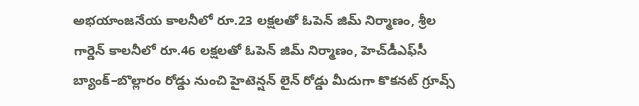అభయాంజనేయ కాలనీలో రూ.23 లక్షలతో ఓపెన్ జిమ్ నిర్మాణం, శ్రీల గార్డెన్ కాలనీలో రూ.46 లక్షలతో ఓపెన్ జిమ్ నిర్మాణం, హెచ్‌డీఎఫ్‌సీ బ్యాంక్–బొల్లారం రోడ్డు నుంచి హైటెన్షన్ లైన్ రోడ్డు మీదుగా కొకనట్ గ్రూవ్స్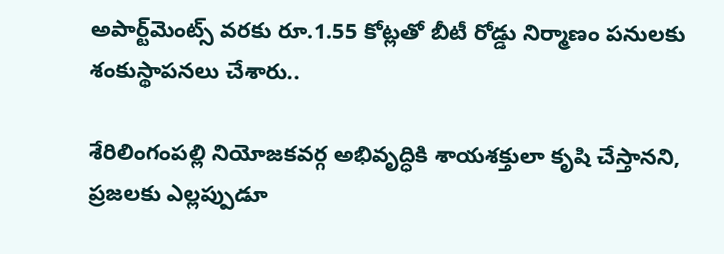అపార్ట్‌మెంట్స్ వరకు రూ.1.55 కోట్లతో బీటీ రోడ్డు నిర్మాణం ప‌నుల‌కు శంకుస్థాప‌న‌లు చేశారు..

శేరిలింగంపల్లి నియోజకవర్గ అభివృద్ధికి శాయశక్తులా కృషి చేస్తానని, ప్రజలకు ఎల్లప్పుడూ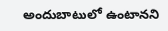అందుబాటులో ఉంటానని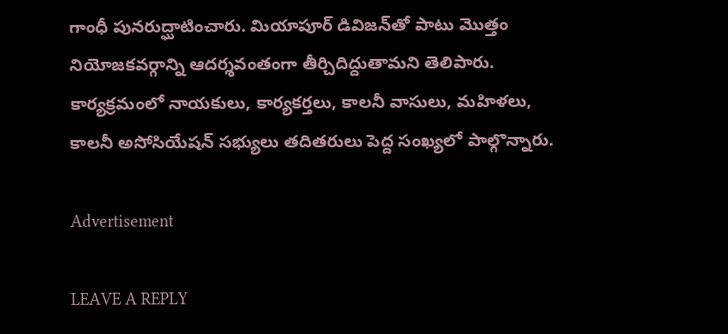గాంధీ పునరుద్ఘాటించారు. మియాపూర్ డివిజన్‌తో పాటు మొత్తం నియోజకవర్గాన్ని ఆదర్శవంతంగా తీర్చిదిద్దుతామని తెలిపారు. కార్యక్రమంలో నాయకులు, కార్యకర్తలు, కాలనీ వాసులు, మహిళలు, కాలనీ అసోసియేషన్ సభ్యులు తదితరులు పెద్ద సంఖ్యలో పాల్గొన్నారు.

Advertisement

LEAVE A REPLY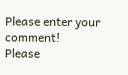Please enter your comment!
Please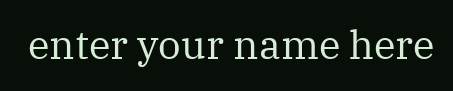enter your name here